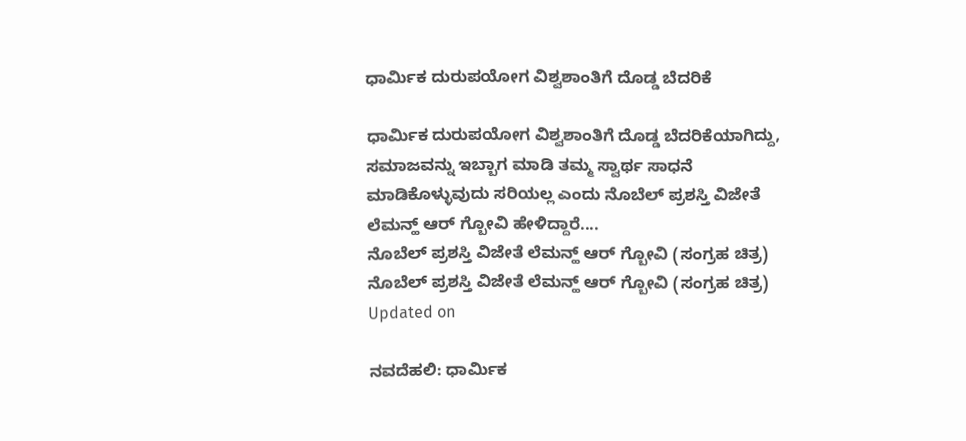ಧಾರ್ಮಿಕ ದುರುಪಯೋಗ ವಿಶ್ವಶಾಂತಿಗೆ ದೊಡ್ಡ ಬೆದರಿಕೆ

ಧಾರ್ಮಿಕ ದುರುಪಯೋಗ ವಿಶ್ವಶಾಂತಿಗೆ ದೊಡ್ಡ ಬೆದರಿಕೆಯಾಗಿದ್ದು, ಸಮಾಜವನ್ನು ಇಬ್ಬಾಗ ಮಾಡಿ ತಮ್ಮ ಸ್ವಾರ್ಥ ಸಾಧನೆ ಮಾಡಿಕೊಳ್ಳುವುದು ಸರಿಯಲ್ಲ ಎಂದು ನೊಬೆಲ್ ಪ್ರಶಸ್ತಿ ವಿಜೇತೆ ಲೆಮನ್ಹ್ ಆರ್ ಗ್ಬೋವಿ ಹೇಳಿದ್ದಾರೆ....
ನೊಬೆಲ್ ಪ್ರಶಸ್ತಿ ವಿಜೇತೆ ಲೆಮನ್ಹ್ ಆರ್ ಗ್ಬೋವಿ (ಸಂಗ್ರಹ ಚಿತ್ರ)
ನೊಬೆಲ್ ಪ್ರಶಸ್ತಿ ವಿಜೇತೆ ಲೆಮನ್ಹ್ ಆರ್ ಗ್ಬೋವಿ (ಸಂಗ್ರಹ ಚಿತ್ರ)
Updated on

ನವದೆಹಲಿ: ಧಾರ್ಮಿಕ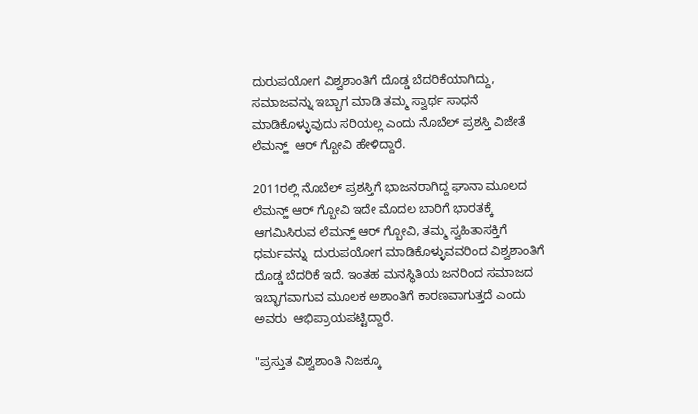ದುರುಪಯೋಗ ವಿಶ್ವಶಾಂತಿಗೆ ದೊಡ್ಡ ಬೆದರಿಕೆಯಾಗಿದ್ದು, ಸಮಾಜವನ್ನು ಇಬ್ಬಾಗ ಮಾಡಿ ತಮ್ಮ ಸ್ವಾರ್ಥ ಸಾಧನೆ ಮಾಡಿಕೊಳ್ಳುವುದು ಸರಿಯಲ್ಲ ಎಂದು ನೊಬೆಲ್ ಪ್ರಶಸ್ತಿ ವಿಜೇತೆ ಲೆಮನ್ಹ್  ಆರ್ ಗ್ಬೋವಿ ಹೇಳಿದ್ದಾರೆ.

2011ರಲ್ಲಿ ನೊಬೆಲ್ ಪ್ರಶಸ್ತಿಗೆ ಭಾಜನರಾಗಿದ್ದ ಘಾನಾ ಮೂಲದ ಲೆಮನ್ಹ್ ಆರ್ ಗ್ಬೋವಿ ಇದೇ ಮೊದಲ ಬಾರಿಗೆ ಭಾರತಕ್ಕೆ ಆಗಮಿಸಿರುವ ಲೆಮನ್ಹ್ ಆರ್ ಗ್ಬೋವಿ, ತಮ್ಮ ಸ್ವಹಿತಾಸಕ್ತಿಗೆ ಧರ್ಮವನ್ನು  ದುರುಪಯೋಗ ಮಾಡಿಕೊಳ್ಳುವವರಿಂದ ವಿಶ್ವಶಾಂತಿಗೆ ದೊಡ್ಡ ಬೆದರಿಕೆ ಇದೆ. ಇಂತಹ ಮನಸ್ಥಿತಿಯ ಜನರಿಂದ ಸಮಾಜದ ಇಬ್ಭಾಗವಾಗುವ ಮೂಲಕ ಅಶಾಂತಿಗೆ ಕಾರಣವಾಗುತ್ತದೆ ಎಂದು ಅವರು  ಆಭಿಪ್ರಾಯಪಟ್ಟಿದ್ದಾರೆ.

"ಪ್ರಸ್ತುತ ವಿಶ್ವಶಾಂತಿ ನಿಜಕ್ಕೂ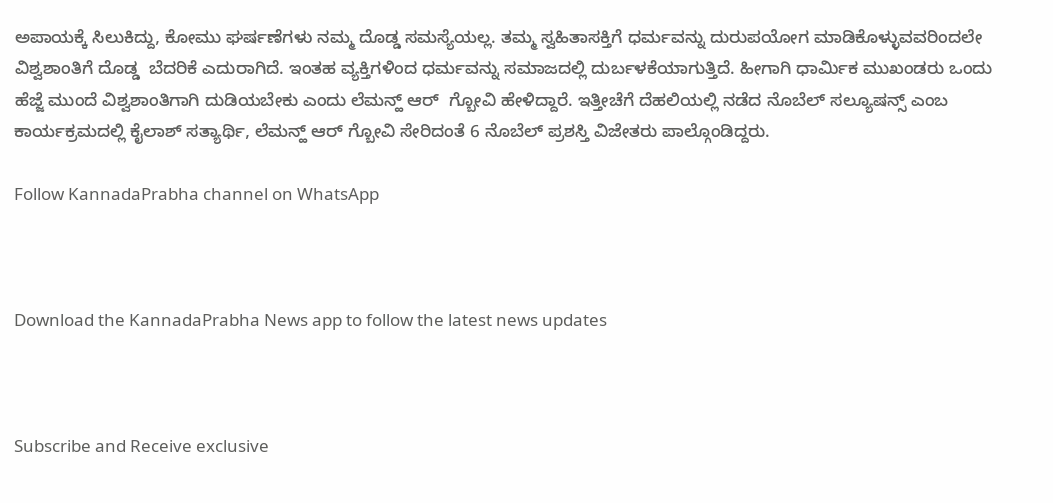ಅಪಾಯಕ್ಕೆ ಸಿಲುಕಿದ್ದು, ಕೋಮು ಘರ್ಷಣೆಗಳು ನಮ್ಮ ದೊಡ್ಡ ಸಮಸ್ಯೆಯಲ್ಲ. ತಮ್ಮ ಸ್ವಹಿತಾಸಕ್ತಿಗೆ ಧರ್ಮವನ್ನು ದುರುಪಯೋಗ ಮಾಡಿಕೊಳ್ಳುವವರಿಂದಲೇ ವಿಶ್ವಶಾಂತಿಗೆ ದೊಡ್ಡ  ಬೆದರಿಕೆ ಎದುರಾಗಿದೆ. ಇಂತಹ ವ್ಯಕ್ತಿಗಳಿಂದ ಧರ್ಮವನ್ನು ಸಮಾಜದಲ್ಲಿ ದುರ್ಬಳಕೆಯಾಗುತ್ತಿದೆ. ಹೀಗಾಗಿ ಧಾರ್ಮಿಕ ಮುಖಂಡರು ಒಂದು ಹೆಜ್ಜೆ ಮುಂದೆ ವಿಶ್ವಶಾಂತಿಗಾಗಿ ದುಡಿಯಬೇಕು ಎಂದು ಲೆಮನ್ಹ್ ಆರ್  ಗ್ಬೋವಿ ಹೇಳಿದ್ದಾರೆ. ಇತ್ತೀಚೆಗೆ ದೆಹಲಿಯಲ್ಲಿ ನಡೆದ ನೊಬೆಲ್ ಸಲ್ಯೂಷನ್ಸ್ ಎಂಬ ಕಾರ್ಯಕ್ರಮದಲ್ಲಿ ಕೈಲಾಶ್ ಸತ್ಯಾರ್ಥಿ, ಲೆಮನ್ಹ್ ಆರ್ ಗ್ಬೋವಿ ಸೇರಿದಂತೆ 6 ನೊಬೆಲ್ ಪ್ರಶಸ್ತಿ ವಿಜೇತರು ಪಾಲ್ಗೊಂಡಿದ್ದರು.

Follow KannadaPrabha channel on WhatsApp



Download the KannadaPrabha News app to follow the latest news updates



Subscribe and Receive exclusive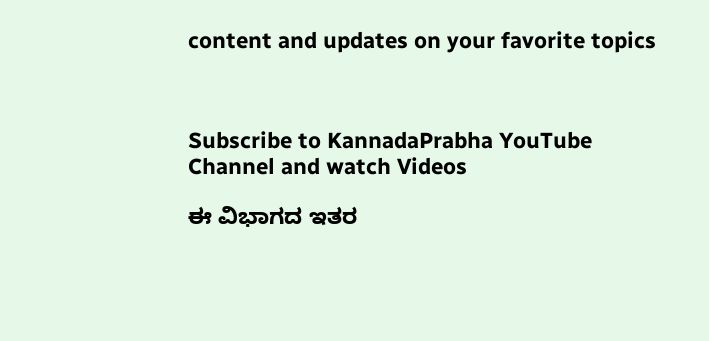content and updates on your favorite topics



Subscribe to KannadaPrabha YouTube Channel and watch Videos

ಈ ವಿಭಾಗದ ಇತರ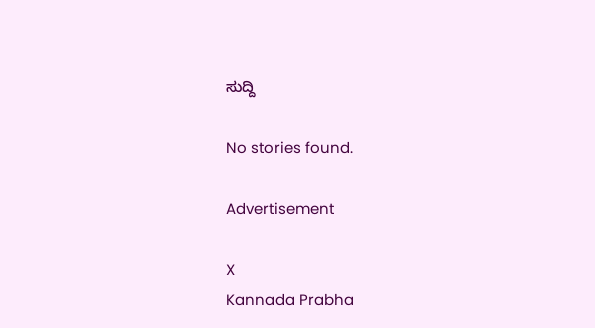ಸುದ್ದಿ

No stories found.

Advertisement

X
Kannada Prabha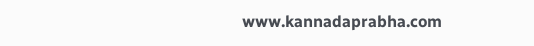www.kannadaprabha.com